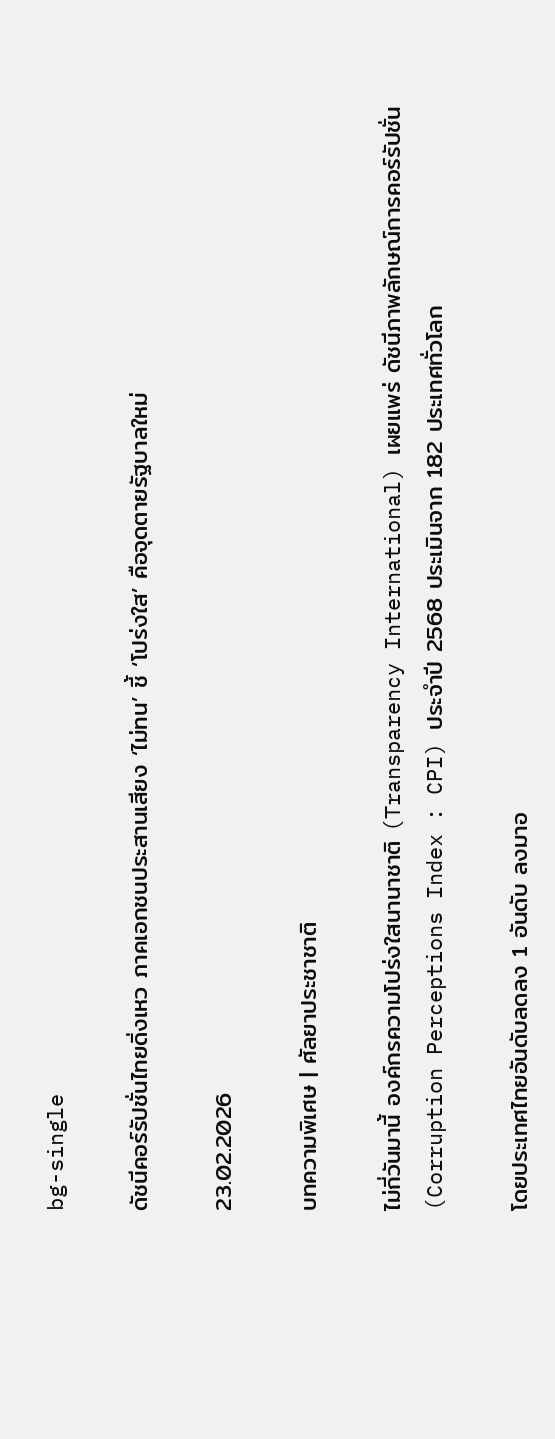bg-single

ดัชนีคอร์รัปชั่นไทยดิ่งเหว ภาคเอกชนประสานเสียง ‘ไม่ทน’ ชี้ ‘โปร่งใส’ คือจุดตายรัฐบาลใหม่

23.02.2026

บทความพิเศษ | ศัลยาประชาชาติ

ไม่กี่วันมานี้ องค์กรความโปร่งใสนานาชาติ (Transparency International) เผยแพร่ ดัชนีภาพลักษณ์การคอร์รัปชั่น (Corruption Perceptions Index : CPI) ประจำปี 2568 ประเมินจาก 182 ประเทศทั่วโลก

โดยประเทศไทยอันดับลดลง 1 อันดับ ลงมาอ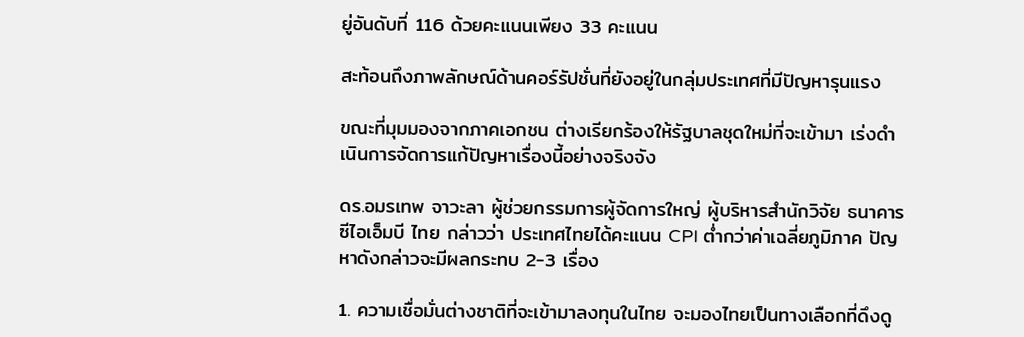ยู่อันดับที่ 116 ด้วยคะแนนเพียง 33 คะแนน

สะท้อนถึงภาพลักษณ์ด้านคอร์รัปชั่นที่ยังอยู่ในกลุ่มประเทศที่มีปัญหารุนแรง

ขณะที่มุมมองจากภาคเอกชน ต่างเรียกร้องให้รัฐบาลชุดใหม่ที่จะเข้ามา เร่งดำเนินการจัดการแก้ปัญหาเรื่องนี้อย่างจริงจัง

ดร.อมรเทพ จาวะลา ผู้ช่วยกรรมการผู้จัดการใหญ่ ผู้บริหารสำนักวิจัย ธนาคาร ซีไอเอ็มบี ไทย กล่าวว่า ประเทศไทยได้คะแนน CPI ต่ำกว่าค่าเฉลี่ยภูมิภาค ปัญหาดังกล่าวจะมีผลกระทบ 2-3 เรื่อง

1. ความเชื่อมั่นต่างชาติที่จะเข้ามาลงทุนในไทย จะมองไทยเป็นทางเลือกที่ดึงดู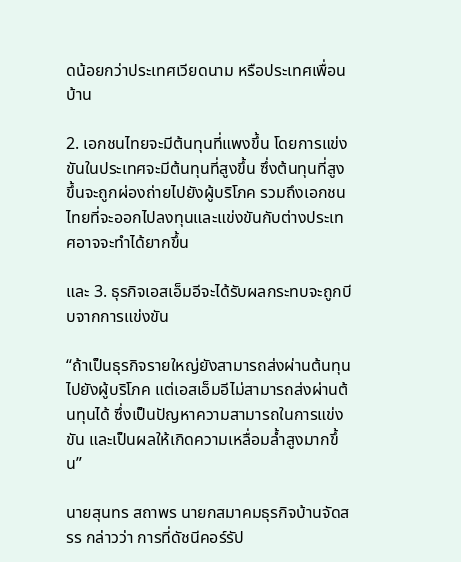ดน้อยกว่าประเทศเวียดนาม หรือประเทศเพื่อนบ้าน

2. เอกชนไทยจะมีต้นทุนที่แพงขึ้น โดยการแข่งขันในประเทศจะมีต้นทุนที่สูงขึ้น ซึ่งต้นทุนที่สูงขึ้นจะถูกผ่องถ่ายไปยังผู้บริโภค รวมถึงเอกชนไทยที่จะออกไปลงทุนและแข่งขันกับต่างประเทศอาจจะทำได้ยากขึ้น

และ 3. ธุรกิจเอสเอ็มอีจะได้รับผลกระทบจะถูกบีบจากการแข่งขัน

“ถ้าเป็นธุรกิจรายใหญ่ยังสามารถส่งผ่านต้นทุนไปยังผู้บริโภค แต่เอสเอ็มอีไม่สามารถส่งผ่านต้นทุนได้ ซึ่งเป็นปัญหาความสามารถในการแข่งขัน และเป็นผลให้เกิดความเหลื่อมล้ำสูงมากขึ้น”

นายสุนทร สถาพร นายกสมาคมธุรกิจบ้านจัดสรร กล่าวว่า การที่ดัชนีคอร์รัป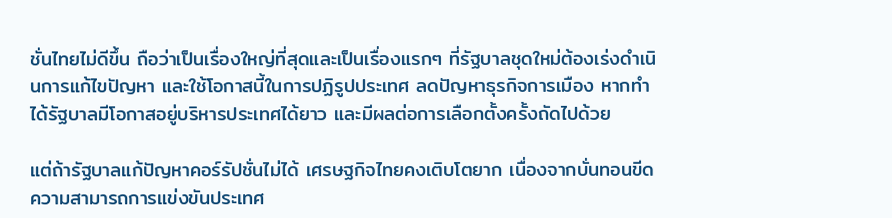ชั่นไทยไม่ดีขึ้น ถือว่าเป็นเรื่องใหญ่ที่สุดและเป็นเรื่องแรกๆ ที่รัฐบาลชุดใหม่ต้องเร่งดำเนินการแก้ไขปัญหา และใช้โอกาสนี้ในการปฏิรูปประเทศ ลดปัญหาธุรกิจการเมือง หากทำได้รัฐบาลมีโอกาสอยู่บริหารประเทศได้ยาว และมีผลต่อการเลือกตั้งครั้งถัดไปด้วย

แต่ถ้ารัฐบาลแก้ปัญหาคอร์รัปชั่นไม่ได้ เศรษฐกิจไทยคงเติบโตยาก เนื่องจากบั่นทอนขีดความสามารถการแข่งขันประเทศ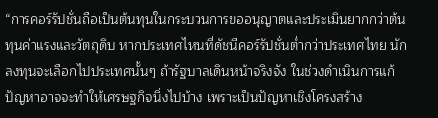“การคอร์รัปชั่นถือเป็นต้นทุนในกระบวนการขออนุญาตและประเมินยากกว่าต้นทุนค่าแรงและวัตถุดิบ หากประเทศไหนที่ดัชนีคอร์รัปชั่นต่ำกว่าประเทศไทย นักลงทุนจะเลือกไปประเทศนั้นๆ ถ้ารัฐบาลเดินหน้าจริงจัง ในช่วงดำเนินการแก้ปัญหาอาจจะทำให้เศรษฐกิจนิ่งไปบ้าง เพราะเป็นปัญหาเชิงโครงสร้าง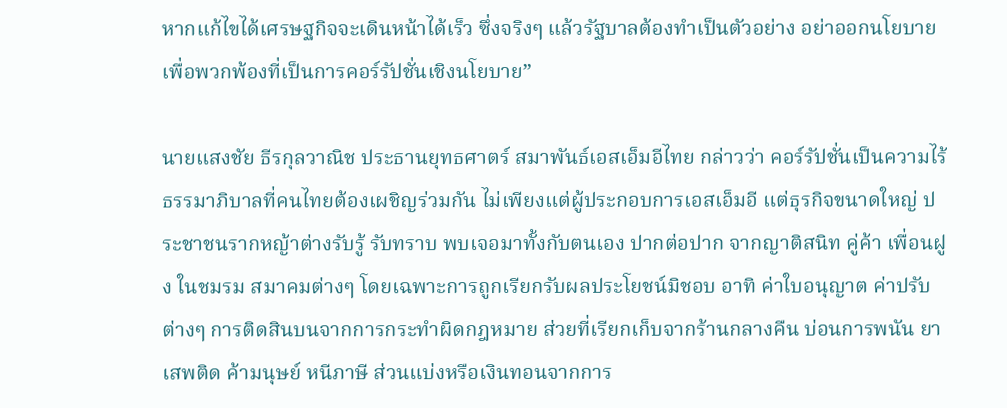หากแก้ไขได้เศรษฐกิจจะเดินหน้าได้เร็ว ซึ่งจริงๆ แล้วรัฐบาลต้องทำเป็นตัวอย่าง อย่าออกนโยบายเพื่อพวกพ้องที่เป็นการคอร์รัปชั่นเชิงนโยบาย”

นายแสงชัย ธีรกุลวาณิช ประธานยุทธศาตร์ สมาพันธ์เอสเอ็มอีไทย กล่าวว่า คอร์รัปชั่นเป็นความไร้ธรรมาภิบาลที่คนไทยต้องเผชิญร่วมกัน ไม่เพียงแต่ผู้ประกอบการเอสเอ็มอี แต่ธุรกิจขนาดใหญ่ ประชาชนรากหญ้าต่างรับรู้ รับทราบ พบเจอมาทั้งกับตนเอง ปากต่อปาก จากญาติสนิท คู่ค้า เพื่อนฝูง ในชมรม สมาคมต่างๆ โดยเฉพาะการถูกเรียกรับผลประโยชน์มิชอบ อาทิ ค่าใบอนุญาต ค่าปรับต่างๆ การติดสินบนจากการกระทำผิดกฎหมาย ส่วยที่เรียกเก็บจากร้านกลางคืน บ่อนการพนัน ยาเสพติด ค้ามนุษย์ หนีภาษี ส่วนแบ่งหรือเงินทอนจากการ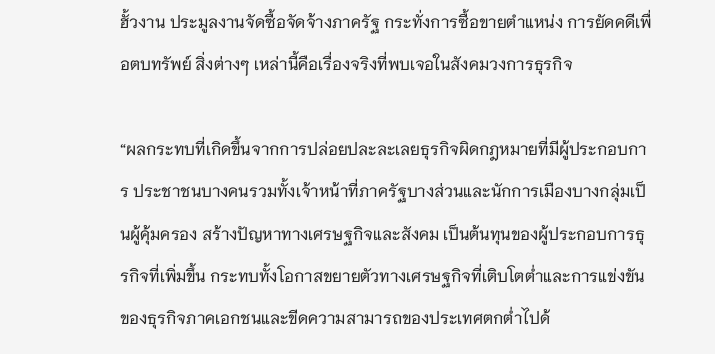ฮั้วงาน ประมูลงานจัดซื้อจัดจ้างภาครัฐ กระทั่งการซื้อขายตำแหน่ง การยัดคดีเพื่อตบทรัพย์ สิ่งต่างๆ เหล่านี้คือเรื่องจริงที่พบเจอในสังคมวงการธุรกิจ

“ผลกระทบที่เกิดขึ้นจากการปล่อยปละละเลยธุรกิจผิดกฎหมายที่มีผู้ประกอบการ ประชาชนบางคนรวมทั้งเจ้าหน้าที่ภาครัฐบางส่วนและนักการเมืองบางกลุ่มเป็นผู้คุ้มครอง สร้างปัญหาทางเศรษฐกิจและสังคม เป็นต้นทุนของผู้ประกอบการธุรกิจที่เพิ่มขึ้น กระทบทั้งโอกาสขยายตัวทางเศรษฐกิจที่เติบโตต่ำและการแข่งขันของธุรกิจภาคเอกชนและขีดความสามารถของประเทศตกต่ำไปด้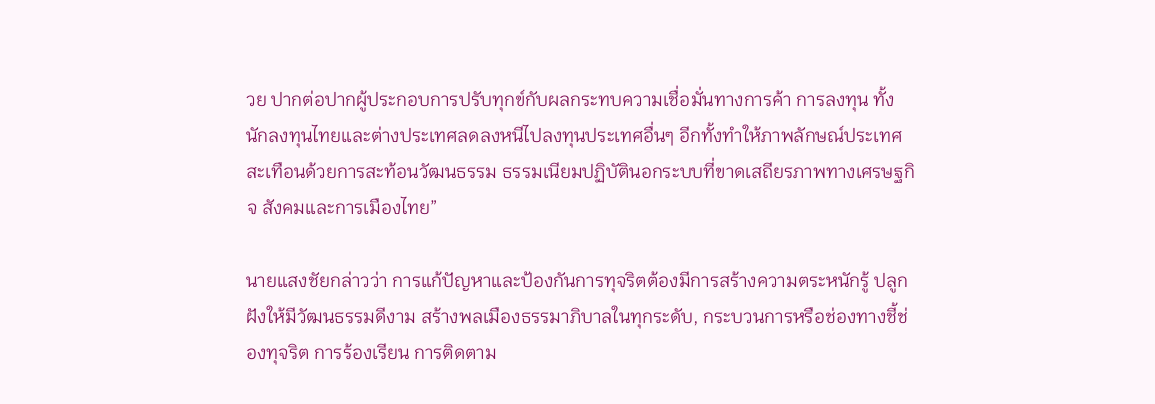วย ปากต่อปากผู้ประกอบการปรับทุกข์กับผลกระทบความเชื่อมั่นทางการค้า การลงทุน ทั้งนักลงทุนไทยและต่างประเทศลดลงหนีไปลงทุนประเทศอื่นๆ อีกทั้งทำให้ภาพลักษณ์ประเทศสะเทือนด้วยการสะท้อนวัฒนธรรม ธรรมเนียมปฏิบัตินอกระบบที่ขาดเสถียรภาพทางเศรษฐกิจ สังคมและการเมืองไทย”

นายแสงชัยกล่าวว่า การแก้ปัญหาและป้องกันการทุจริตต้องมีการสร้างความตระหนักรู้ ปลูกฝังให้มีวัฒนธรรมดีงาม สร้างพลเมืองธรรมาภิบาลในทุกระดับ, กระบวนการหรือช่องทางชี้ช่องทุจริต การร้องเรียน การติดตาม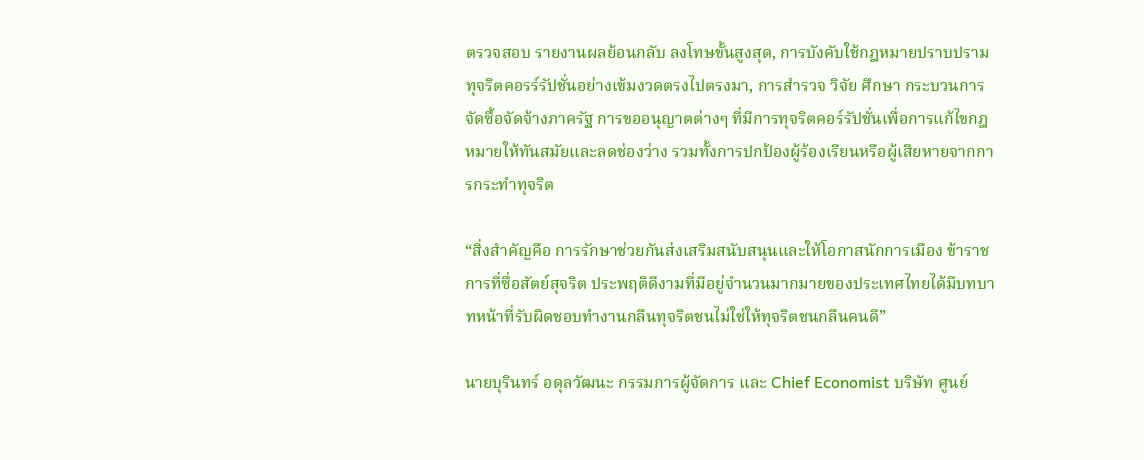ตรวจสอบ รายงานผลย้อนกลับ ลงโทษขั้นสูงสุด, การบังคับใช้กฎหมายปราบปรามทุจริตคอรร์รัปชั่นอย่างเข้มงวดตรงไปตรงมา, การสำรวจ วิจัย ศึกษา กระบวนการจัดซื้อจัดจ้างภาครัฐ การขออนุญาตต่างๆ ที่มีการทุจริตคอร์รัปชั่นเพื่อการแก้ไขกฎหมายให้ทันสมัยและลดช่องว่าง รวมทั้งการปกป้องผู้ร้องเรียนหรือผู้เสียหายจากการกระทำทุจริต

“สิ่งสำคัญคือ การรักษาช่วยกันส่งเสริมสนับสนุนและให้โอกาสนักการเมือง ข้าราชการที่ซื่อสัตย์สุจริต ประพฤติดีงามที่มีอยู่จำนวนมากมายของประเทศไทยได้มีบทบาทหน้าที่รับผิดชอบทำงานกลืนทุจริตชนไม่ใช่ให้ทุจริตชนกลืนคนดี”

นายบุรินทร์ อดุลวัฒนะ กรรมการผู้จัดการ และ Chief Economist บริษัท ศูนย์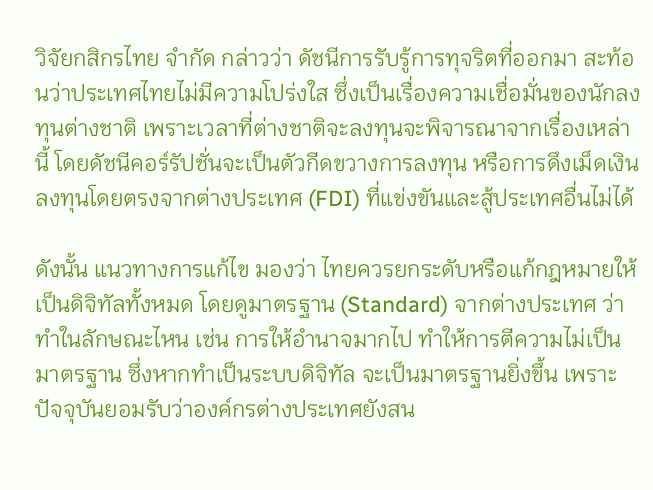วิจัยกสิกรไทย จำกัด กล่าวว่า ดัชนีการรับรู้การทุจริตที่ออกมา สะท้อนว่าประเทศไทยไม่มีความโปร่งใส ซึ่งเป็นเรื่องความเชื่อมั่นของนักลงทุนต่างชาติ เพราะเวลาที่ต่างชาติจะลงทุนจะพิจารณาจากเรื่องเหล่านี้ โดยดัชนีคอร์รัปชั่นจะเป็นตัวกีดขวางการลงทุน หรือการดึงเม็ดเงินลงทุนโดยตรงจากต่างประเทศ (FDI) ที่แข่งขันและสู้ประเทศอื่นไม่ได้

ดังนั้น แนวทางการแก้ไข มองว่า ไทยควรยกระดับหรือแก้กฎหมายให้เป็นดิจิทัลทั้งหมด โดยดูมาตรฐาน (Standard) จากต่างประเทศ ว่าทำในลักษณะไหน เช่น การให้อำนาจมากไป ทำให้การตีความไม่เป็นมาตรฐาน ซึ่งหากทำเป็นระบบดิจิทัล จะเป็นมาตรฐานยิ่งขึ้น เพราะปัจจุบันยอมรับว่าองค์กรต่างประเทศยังสน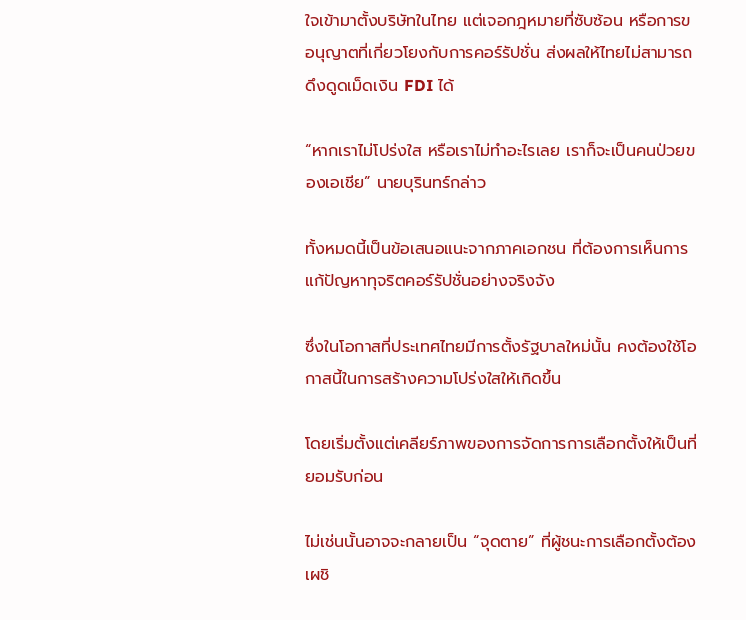ใจเข้ามาตั้งบริษัทในไทย แต่เจอกฎหมายที่ซับซ้อน หรือการขอนุญาตที่เกี่ยวโยงกับการคอร์รัปชั่น ส่งผลให้ไทยไม่สามารถดึงดูดเม็ดเงิน FDI ได้

“หากเราไม่โปร่งใส หรือเราไม่ทำอะไรเลย เราก็จะเป็นคนป่วยของเอเชีย” นายบุรินทร์กล่าว

ทั้งหมดนี้เป็นข้อเสนอแนะจากภาคเอกชน ที่ต้องการเห็นการแก้ปัญหาทุจริตคอร์รัปชั่นอย่างจริงจัง

ซึ่งในโอกาสที่ประเทศไทยมีการตั้งรัฐบาลใหม่นั้น คงต้องใช้โอกาสนี้ในการสร้างความโปร่งใสให้เกิดขึ้น

โดยเริ่มตั้งแต่เคลียร์ภาพของการจัดการการเลือกตั้งให้เป็นที่ยอมรับก่อน

ไม่เช่นนั้นอาจจะกลายเป็น “จุดตาย” ที่ผู้ชนะการเลือกตั้งต้องเผชิ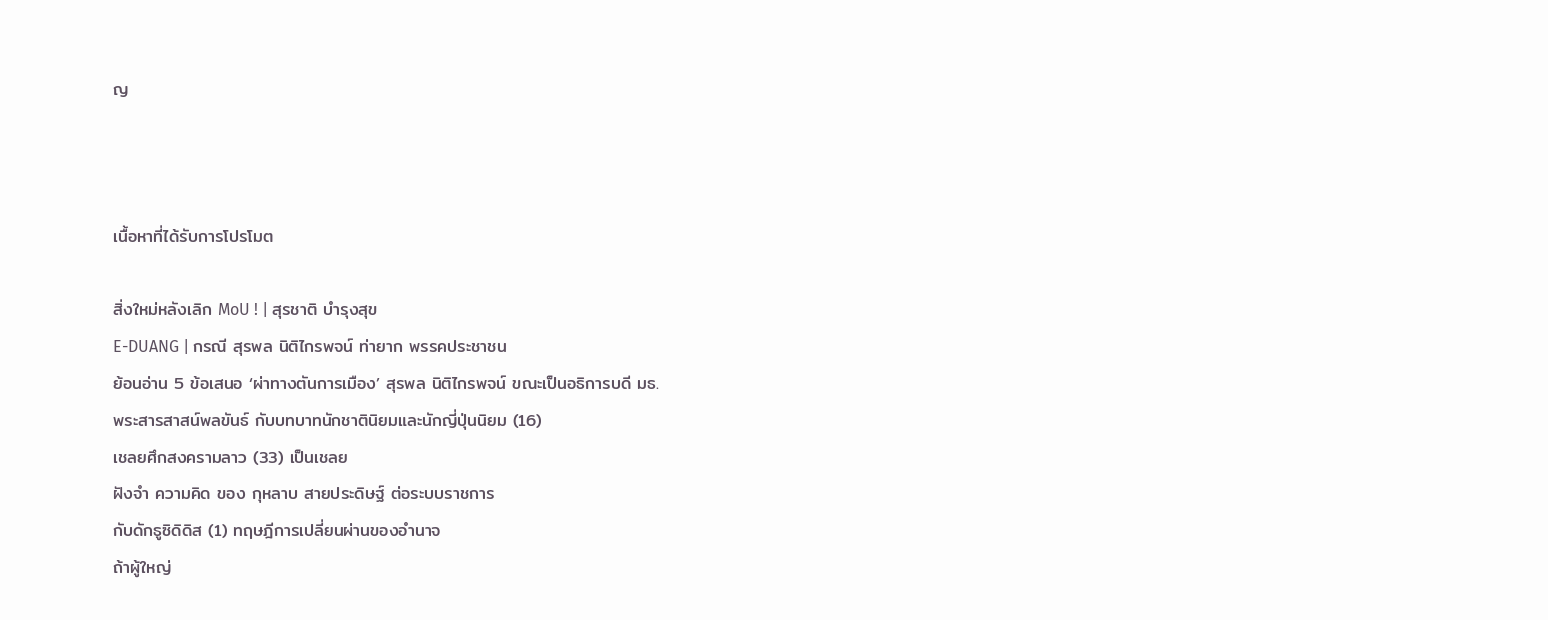ญ



เนื้อหาที่ได้รับการโปรโมต

สิ่งใหม่หลังเลิก MoU ! | สุรชาติ บำรุงสุข
E-DUANG | กรณี สุรพล นิติไกรพจน์ ท่ายาก พรรคประชาชน
ย้อนอ่าน 5 ข้อเสนอ ‘ผ่าทางตันการเมือง’ สุรพล นิติไกรพจน์ ขณะเป็นอธิการบดี มธ.
พระสารสาสน์พลขันธ์ กับบทบาทนักชาตินิยมและนักญี่ปุ่นนิยม (16)
เชลยศึกสงครามลาว (33) เป็นเชลย
ฝังจำ ความคิด ของ กุหลาบ สายประดิษฐ์ ต่อระบบราชการ
กับดักธูซิดิดิส (1) ทฤษฎีการเปลี่ยนผ่านของอำนาจ
ถ้าผู้ใหญ่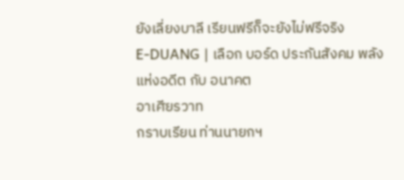ยังเลี่ยงบาลี เรียนฟรีก็จะยังไม่ฟรีจริง
E-DUANG | เลือก บอร์ด ประกันสังคม พลังแห่งอดีต กับ อนาคต
อาเศียรวาท
กราบเรียน ท่านนายกฯ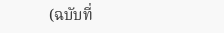(ฉบับที่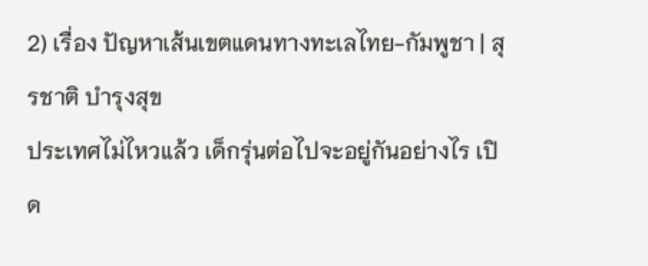2) เรื่อง ปัญหาเส้นเขตแดนทางทะเลไทย-กัมพูชา | สุรชาติ บำรุงสุข
ประเทศไม่ไหวแล้ว เด็กรุ่นต่อไปจะอยู่กันอย่างไร เปิด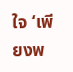ใจ ‘เพียงพ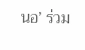นอ’ ร่วม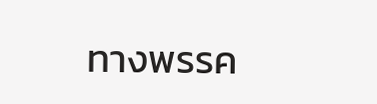ทางพรรค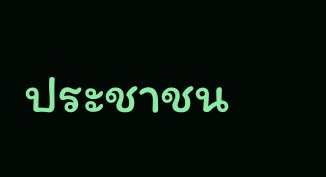ประชาชน